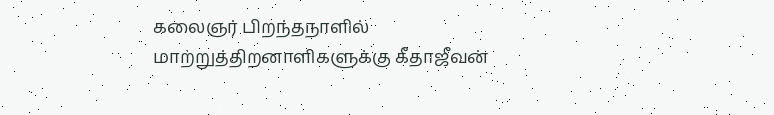கலைஞர் பிறந்தநாளில் மாற்றுத்திறனாளிகளுக்கு கீதாஜீவன்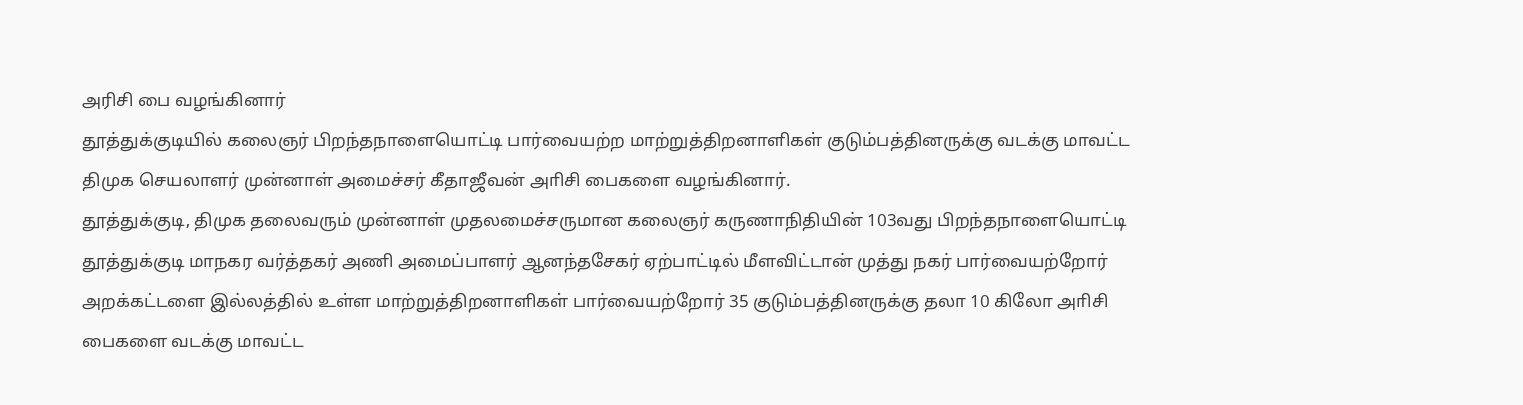அரிசி பை வழங்கினார்
தூத்துக்குடியில் கலைஞர் பிறந்தநாளையொட்டி பார்வையற்ற மாற்றுத்திறனாளிகள் குடும்பத்தினருக்கு வடக்கு மாவட்ட திமுக செயலாளர் முன்னாள் அமைச்சர் கீதாஜீவன் அாிசி பைகளை வழங்கினார்.
தூத்துக்குடி, திமுக தலைவரும் முன்னாள் முதலமைச்சருமான கலைஞர் கருணாநிதியின் 103வது பிறந்தநாளையொட்டி தூத்துக்குடி மாநகர வர்த்தகர் அணி அமைப்பாளர் ஆனந்தசேகர் ஏற்பாட்டில் மீளவிட்டான் முத்து நகர் பார்வையற்றோர் அறக்கட்டளை இல்லத்தில் உள்ள மாற்றுத்திறனாளிகள் பார்வையற்றோர் 35 குடும்பத்தினருக்கு தலா 10 கிலோ அாிசி பைகளை வடக்கு மாவட்ட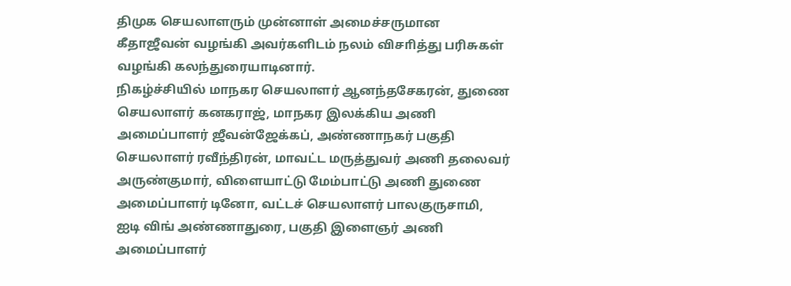திமுக செயலாளரும் முன்னாள் அமைச்சருமான கீதாஜீவன் வழங்கி அவர்களிடம் நலம் விசாித்து பரிசுகள் வழங்கி கலந்துரையாடினார்.
நிகழ்ச்சியில் மாநகர செயலாளர் ஆனந்தசேகரன், துணை செயலாளர் கனகராஜ், மாநகர இலக்கிய அணி அமைப்பாளர் ஜீவன்ஜேக்கப், அண்ணாநகர் பகுதி செயலாளர் ரவீந்திரன், மாவட்ட மருத்துவர் அணி தலைவர் அருண்குமார், விளையாட்டு மேம்பாட்டு அணி துணை அமைப்பாளர் டினோ, வட்டச் செயலாளர் பாலகுருசாமி, ஐடி விங் அண்ணாதுரை, பகுதி இளைஞர் அணி அமைப்பாளர்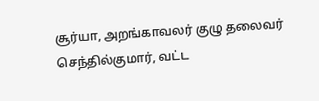சூர்யா, அறங்காவலர் குழு தலைவர் செந்தில்குமார், வட்ட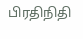பிரதிநிதி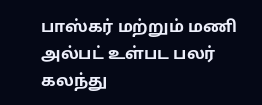பாஸ்கர் மற்றும் மணி அல்பட் உள்பட பலர் கலந்து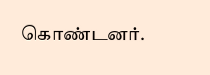கொண்டனர்.